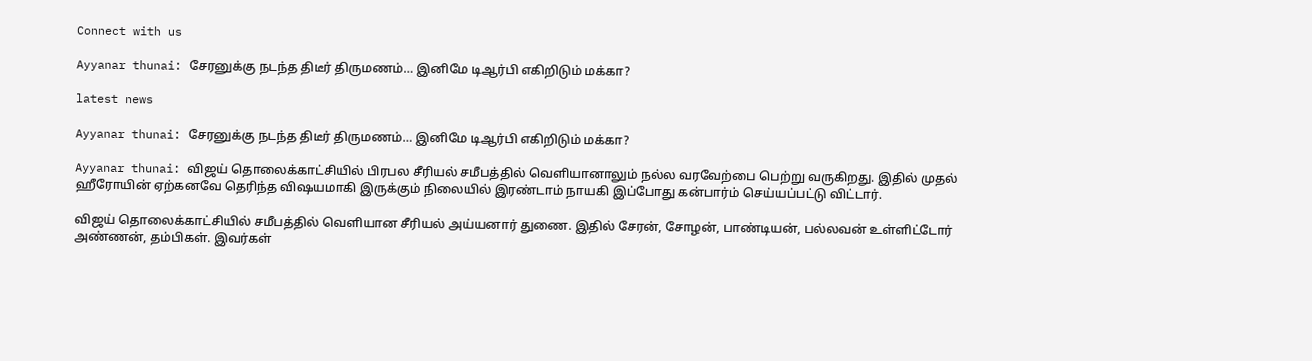Connect with us

Ayyanar thunai: சேரனுக்கு நடந்த திடீர் திருமணம்… இனிமே டிஆர்பி எகிறிடும் மக்கா?

latest news

Ayyanar thunai: சேரனுக்கு நடந்த திடீர் திருமணம்… இனிமே டிஆர்பி எகிறிடும் மக்கா?

Ayyanar thunai: விஜய் தொலைக்காட்சியில் பிரபல சீரியல் சமீபத்தில் வெளியானாலும் நல்ல வரவேற்பை பெற்று வருகிறது. இதில் முதல் ஹீரோயின் ஏற்கனவே தெரிந்த விஷயமாகி இருக்கும் நிலையில் இரண்டாம் நாயகி இப்போது கன்பார்ம் செய்யப்பட்டு விட்டார்.

விஜய் தொலைக்காட்சியில் சமீபத்தில் வெளியான சீரியல் அய்யனார் துணை. இதில் சேரன், சோழன், பாண்டியன், பல்லவன் உள்ளிட்டோர் அண்ணன், தம்பிகள். இவர்கள்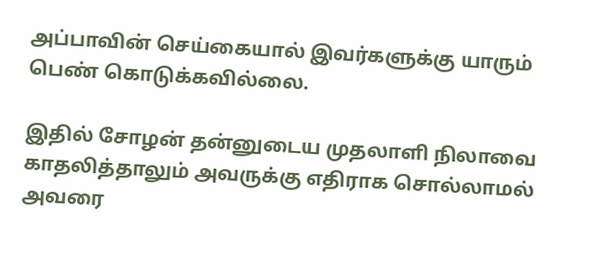அப்பாவின் செய்கையால் இவர்களுக்கு யாரும் பெண் கொடுக்கவில்லை.

இதில் சோழன் தன்னுடைய முதலாளி நிலாவை காதலித்தாலும் அவருக்கு எதிராக சொல்லாமல் அவரை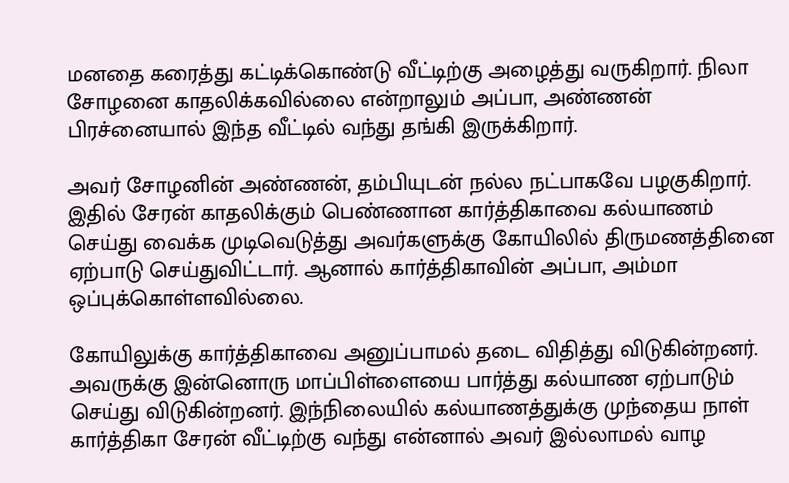மனதை கரைத்து கட்டிக்கொண்டு வீட்டிற்கு அழைத்து வருகிறார். நிலா சோழனை காதலிக்கவில்லை என்றாலும் அப்பா, அண்ணன் பிரச்னையால் இந்த வீட்டில் வந்து தங்கி இருக்கிறார்.

அவர் சோழனின் அண்ணன், தம்பியுடன் நல்ல நட்பாகவே பழகுகிறார். இதில் சேரன் காதலிக்கும் பெண்ணான கார்த்திகாவை கல்யாணம் செய்து வைக்க முடிவெடுத்து அவர்களுக்கு கோயிலில் திருமணத்தினை ஏற்பாடு செய்துவிட்டார். ஆனால் கார்த்திகாவின் அப்பா, அம்மா ஒப்புக்கொள்ளவில்லை.

கோயிலுக்கு கார்த்திகாவை அனுப்பாமல் தடை விதித்து விடுகின்றனர். அவருக்கு இன்னொரு மாப்பிள்ளையை பார்த்து கல்யாண ஏற்பாடும் செய்து விடுகின்றனர். இந்நிலையில் கல்யாணத்துக்கு முந்தைய நாள் கார்த்திகா சேரன் வீட்டிற்கு வந்து என்னால் அவர் இல்லாமல் வாழ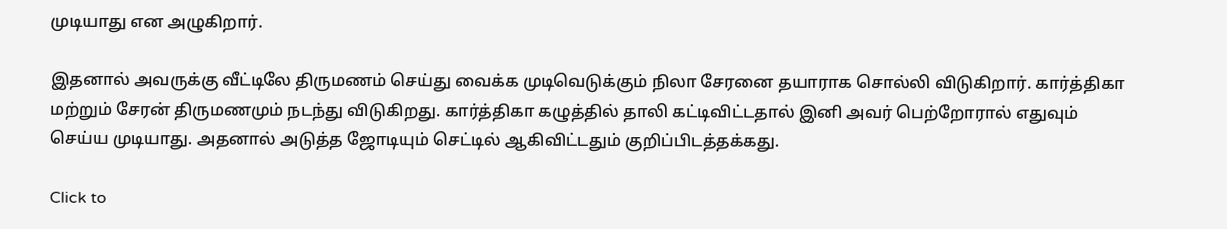முடியாது என அழுகிறார்.

இதனால் அவருக்கு வீட்டிலே திருமணம் செய்து வைக்க முடிவெடுக்கும் நிலா சேரனை தயாராக சொல்லி விடுகிறார். கார்த்திகா மற்றும் சேரன் திருமணமும் நடந்து விடுகிறது. கார்த்திகா கழுத்தில் தாலி கட்டிவிட்டதால் இனி அவர் பெற்றோரால் எதுவும் செய்ய முடியாது. அதனால் அடுத்த ஜோடியும் செட்டில் ஆகிவிட்டதும் குறிப்பிடத்தக்கது.

Click to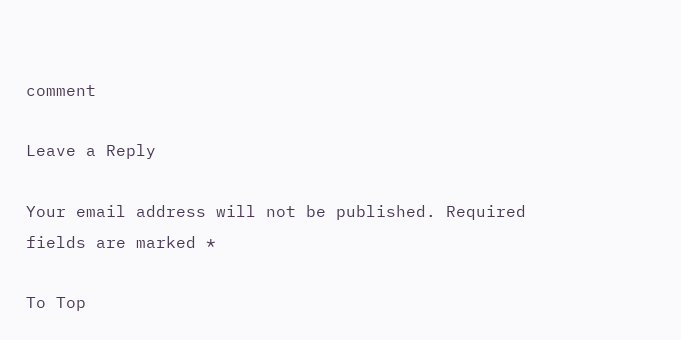comment

Leave a Reply

Your email address will not be published. Required fields are marked *

To Top